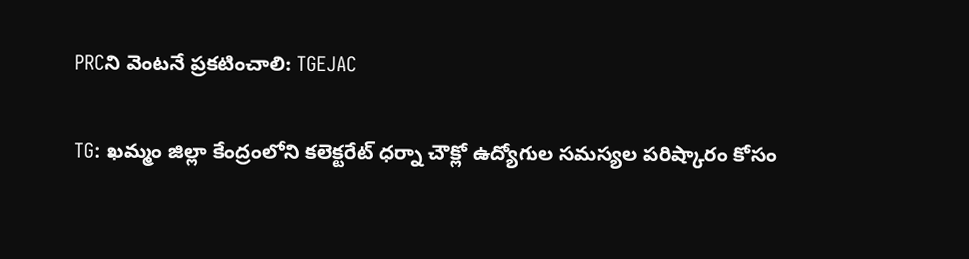PRCని వెంటనే ప్రకటించాలి: TGEJAC

TG: ఖమ్మం జిల్లా కేంద్రంలోని కలెక్టరేట్ ధర్నా చౌక్లో ఉద్యోగుల సమస్యల పరిష్కారం కోసం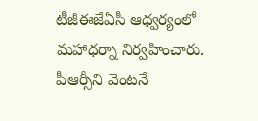టీజీఈజేఏసీ ఆధ్వర్యంలో మహాధర్నా నిర్వహించారు. పీఆర్సీని వెంటనే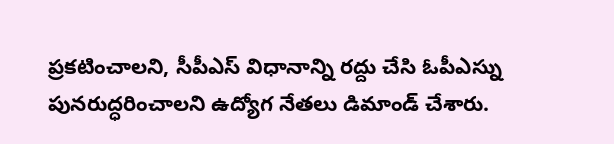ప్రకటించాలని, సీపీఎస్ విధానాన్ని రద్దు చేసి ఓపీఎస్ను పునరుద్ధరించాలని ఉద్యోగ నేతలు డిమాండ్ చేశారు.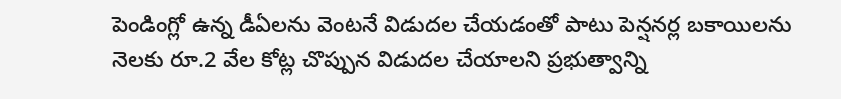పెండింగ్లో ఉన్న డీఏలను వెంటనే విడుదల చేయడంతో పాటు పెన్షనర్ల బకాయిలను నెలకు రూ.2 వేల కోట్ల చొప్పున విడుదల చేయాలని ప్రభుత్వాన్ని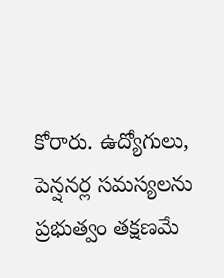కోరారు. ఉద్యోగులు, పెన్షనర్ల సమస్యలను ప్రభుత్వం తక్షణమే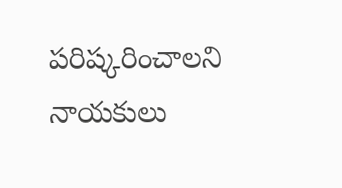పరిష్కరించాలని నాయకులు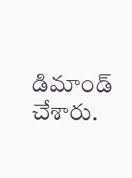డిమాండ్ చేశారు.